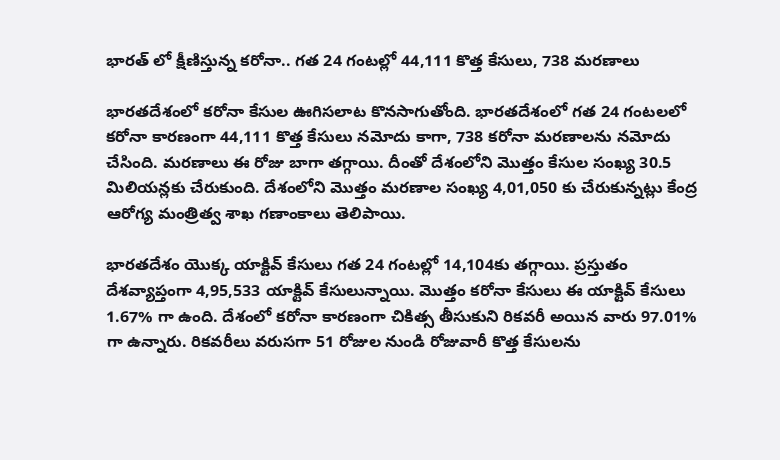భారత్ లో క్షీణిస్తున్న కరోనా.. గత 24 గంటల్లో 44,111 కొత్త కేసులు, 738 మరణాలు

భారతదేశంలో కరోనా కేసుల ఊగిసలాట కొనసాగుతోంది. భారతదేశంలో గత 24 గంటలలో కరోనా కారణంగా 44,111 కొత్త కేసులు నమోదు కాగా, 738 కరోనా మరణాలను నమోదు చేసింది. మరణాలు ఈ రోజు బాగా తగ్గాయి. దీంతో దేశంలోని మొత్తం కేసుల సంఖ్య 30.5 మిలియన్లకు చేరుకుంది. దేశంలోని మొత్తం మరణాల సంఖ్య 4,01,050 కు చేరుకున్నట్లు కేంద్ర ఆరోగ్య మంత్రిత్వ శాఖ గణాంకాలు తెలిపాయి.

భారతదేశం యొక్క యాక్టివ్ కేసులు గత 24 గంటల్లో 14,104కు తగ్గాయి. ప్రస్తుతం దేశవ్యాప్తంగా 4,95,533 యాక్టివ్ కేసులున్నాయి. మొత్తం కరోనా కేసులు ఈ యాక్టివ్ కేసులు 1.67% గా ఉంది. దేశంలో కరోనా కారణంగా చికిత్స తీసుకుని రికవరీ అయిన వారు 97.01% గా ఉన్నారు. రికవరీలు వరుసగా 51 రోజుల నుండి రోజువారీ కొత్త కేసులను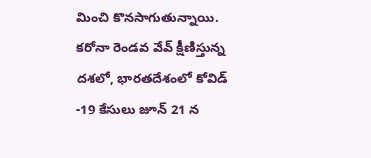మించి కొనసాగుతున్నాయి. కరోనా రెండవ వేవ్ క్షీణిస్తున్న దశలో, భారతదేశంలో కోవిడ్ -19 కేసులు జూన్ 21 న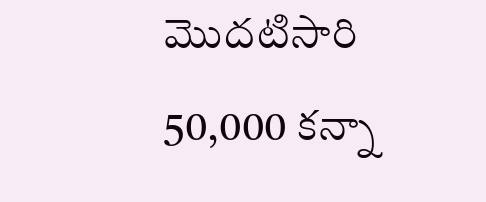మొదటిసారి 50,000 కన్నా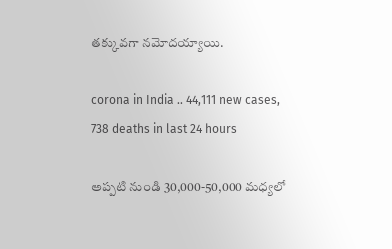తక్కువగా నమోదయ్యాయి.

corona in India .. 44,111 new cases, 738 deaths in last 24 hours

అప్పటి నుండి 30,000-50,000 మధ్యలో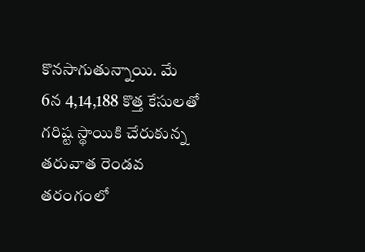కొనసాగుతున్నాయి. మే 6న 4,14,188 కొత్త కేసులతో గరిష్ట స్థాయికి చేరుకున్న తరువాత రెండవ తరంగంలో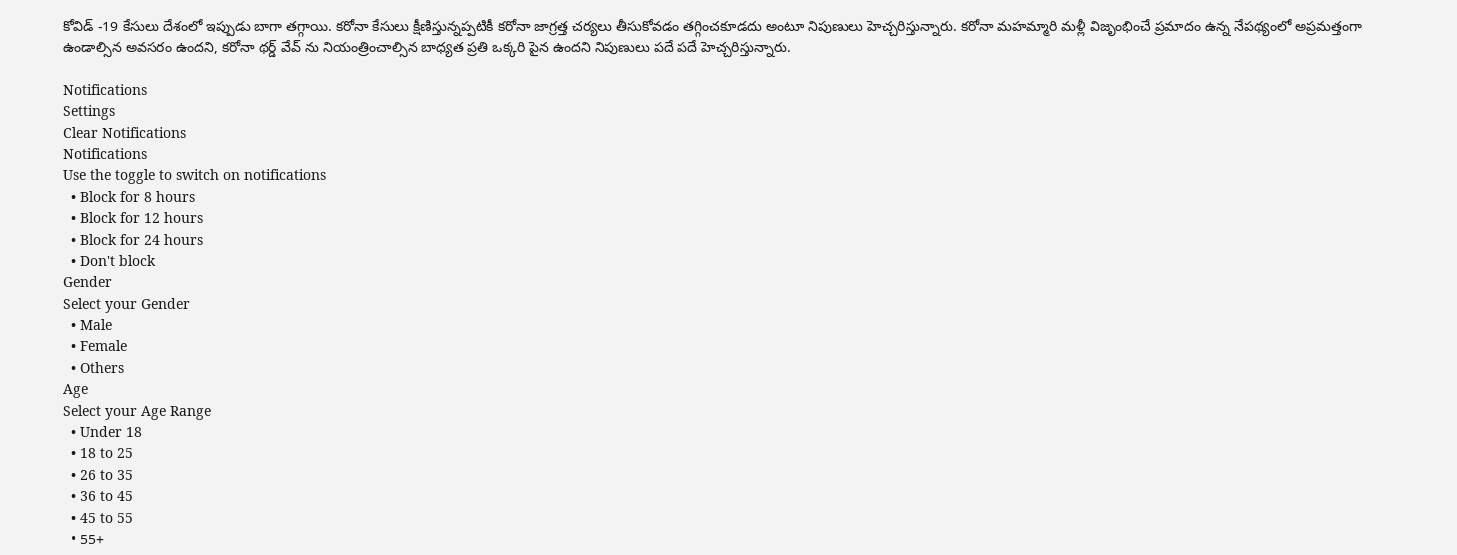కోవిడ్ -19 కేసులు దేశంలో ఇప్పుడు బాగా తగ్గాయి. కరోనా కేసులు క్షీణిస్తున్నప్పటికీ కరోనా జాగ్రత్త చర్యలు తీసుకోవడం తగ్గించకూడదు అంటూ నిపుణులు హెచ్చరిస్తున్నారు. కరోనా మహమ్మారి మళ్లీ విజృంభించే ప్రమాదం ఉన్న నేపథ్యంలో అప్రమత్తంగా ఉండాల్సిన అవసరం ఉందని, కరోనా థర్డ్ వేవ్ ను నియంత్రించాల్సిన బాధ్యత ప్రతి ఒక్కరి పైన ఉందని నిపుణులు పదే పదే హెచ్చరిస్తున్నారు.

Notifications
Settings
Clear Notifications
Notifications
Use the toggle to switch on notifications
  • Block for 8 hours
  • Block for 12 hours
  • Block for 24 hours
  • Don't block
Gender
Select your Gender
  • Male
  • Female
  • Others
Age
Select your Age Range
  • Under 18
  • 18 to 25
  • 26 to 35
  • 36 to 45
  • 45 to 55
  • 55+